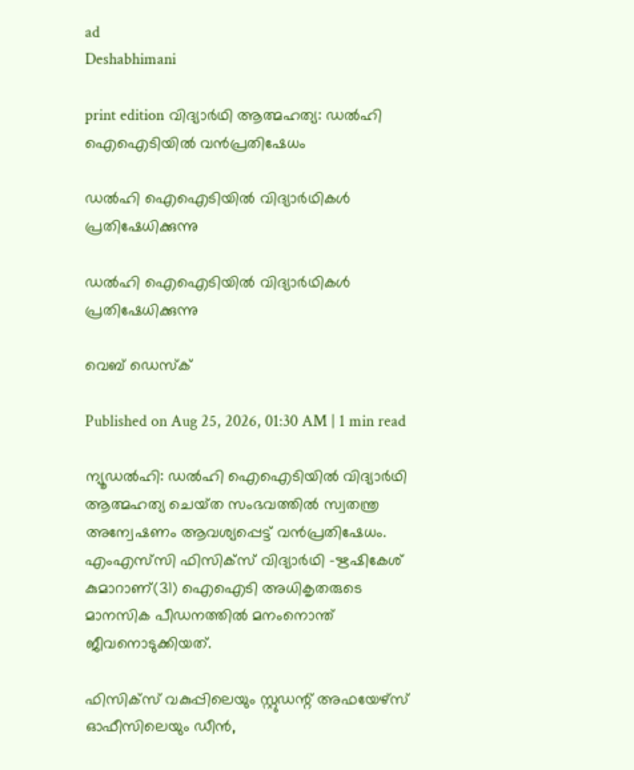ad
Deshabhimani

print edition വിദ്യാർഥി ആത്മഹത്യ: ഡൽഹി ഐഐടിയിൽ വൻപ്രതിഷേധം

ഡൽഹി ഐഐടിയിൽ വിദ്യാർഥികൾ പ്രതിഷേധിക്കുന്നു

ഡൽഹി ഐഐടിയിൽ വിദ്യാർഥികൾ പ്രതിഷേധിക്കുന്നു

വെബ് ഡെസ്ക്

Published on Aug 25, 2026, 01:30 AM | 1 min read

ന്യൂഡൽഹി: ഡൽഹി ഐഐടിയിൽ വിദ്യാർഥി ആത്മഹത്യ ചെയ്‌ത സംഭവത്തിൽ സ്വതന്ത്ര അന്വേഷണം ആവശ്യപ്പെട്ട്‌ വൻപ്രതിഷേധം. എംഎസ്‌സി ഫിസിക്‌സ്‌ വിദ്യാർഥി -ഋഷികേശ്‌ കുമാറാണ്‌(31) ഐഐടി അധികൃതരുടെ മാനസിക പീഡനത്തിൽ മനംനൊന്ത്‌ ജീവനൊടുക്കിയത്‌.

ഫിസിക്‌സ്‌ വകുപ്പിലെയും സ്റ്റുഡന്റ് അഫയേഴ്‌സ് ഓഫീസിലെയും ഡീൻ,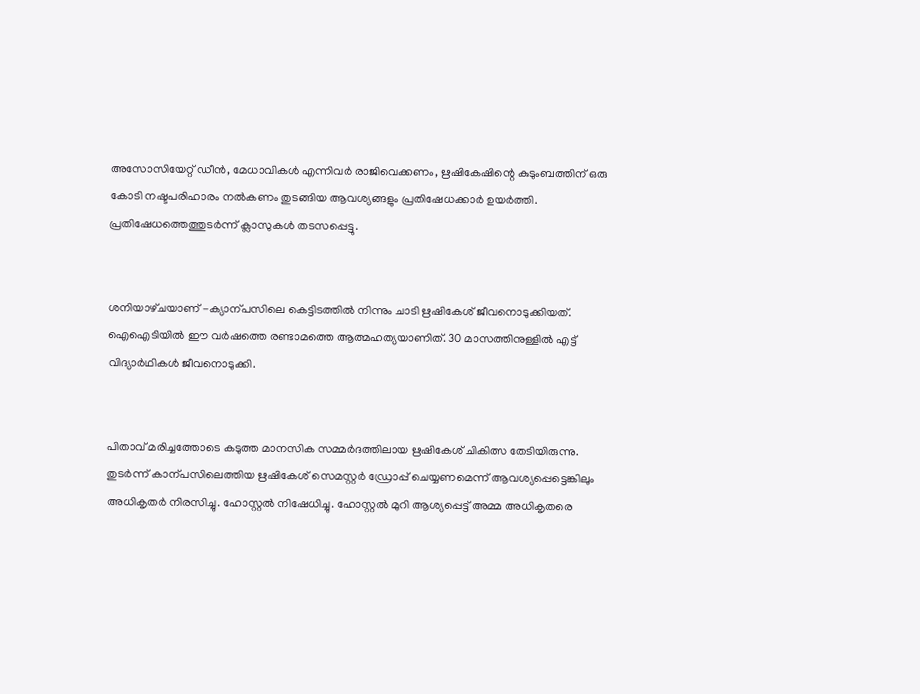അസോസിയേറ്റ്‌ ഡ‍‍‍ീൻ, മേധാവികൾ എന്നിവർ രാജിവെക്കണം, ഋഷികേഷിന്റെ കുടുംബത്തിന് ഒരു കോടി നഷ്ടപരിഹാരം നൽകണം തുടങ്ങിയ ആവശ്യങ്ങളും പ്രതിഷേധക്കാർ ഉയർത്തി. പ്രതിഷേധത്തെത്തുടർന്ന്‌ ക്ലാസുകൾ തടസപ്പെട്ടു.


ശനിയാഴ്‌ചയാണ്‌ -ക്യാന്പസിലെ കെട്ടിടത്തിൽ നിന്നും ചാടി ഋഷികേശ്‌ ജീവനൊടുക്കിയത്. ഐഐടിയിൽ ഇ‍ൗ വർഷത്തെ രണ്ടാമത്തെ ആത്മഹത്യയാണിത്‌. 30 മാസത്തിനുള്ളിൽ എട്ട്‌ വിദ്യാർഥികൾ ജീവനൊടുക്കി.


പിതാവ്‌ മരിച്ചത്തോടെ കടുത്ത മാനസിക സമ്മർദത്തിലായ ഋഷികേശ്‌ ചികിത്സ തേടിയിരുന്നു. തുടർന്ന് കാന്പസിലെത്തിയ ഋഷികേശ്‌ സെമസ്റ്റർ ഡ്രോപ്പ്‌ ചെയ്യണമെന്ന്‌ ആവശ്യപ്പെട്ടെങ്കിലും അധികൃതർ നിരസിച്ചു. ഹോസ്റ്റൽ നിഷേധിച്ചു. ഹോസ്റ്റൽ മുറി ആശ്യപ്പെട്ട്‌ അമ്മ അധികൃതരെ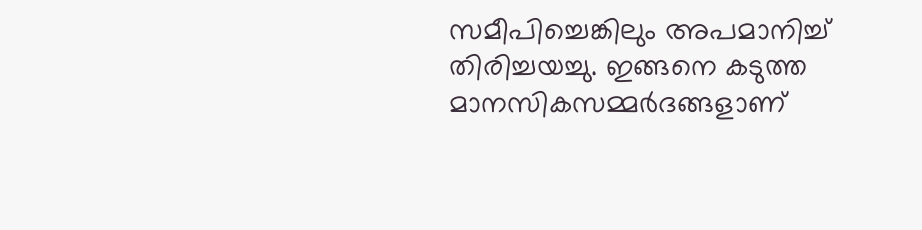സമീപിച്ചെങ്കിലും അപമാനിച്ച്‌ തിരിച്ചയച്ചു. ഇങ്ങനെ കടുത്ത മാനസികസമ്മർദങ്ങളാണ്‌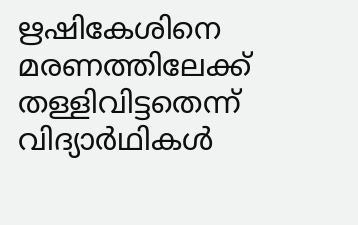ഋഷികേശിനെ മരണത്തിലേക്ക്‌ തള്ളിവിട്ടതെന്ന്‌ വിദ്യാർഥികൾ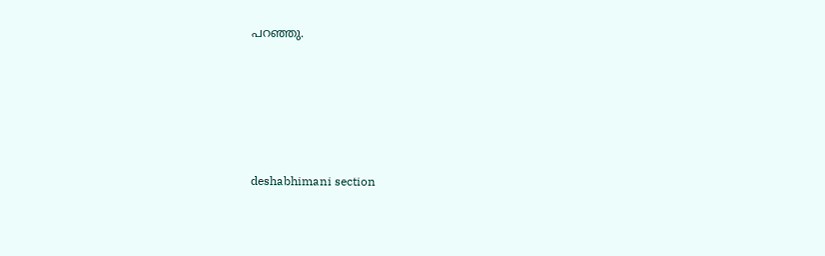പറഞ്ഞു.





deshabhimani section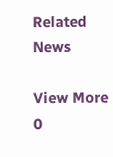Related News

View More
0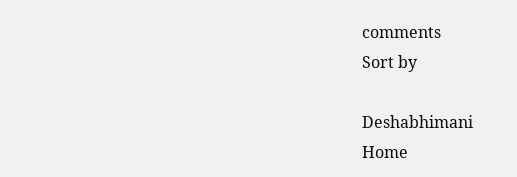comments
Sort by

Deshabhimani
Home